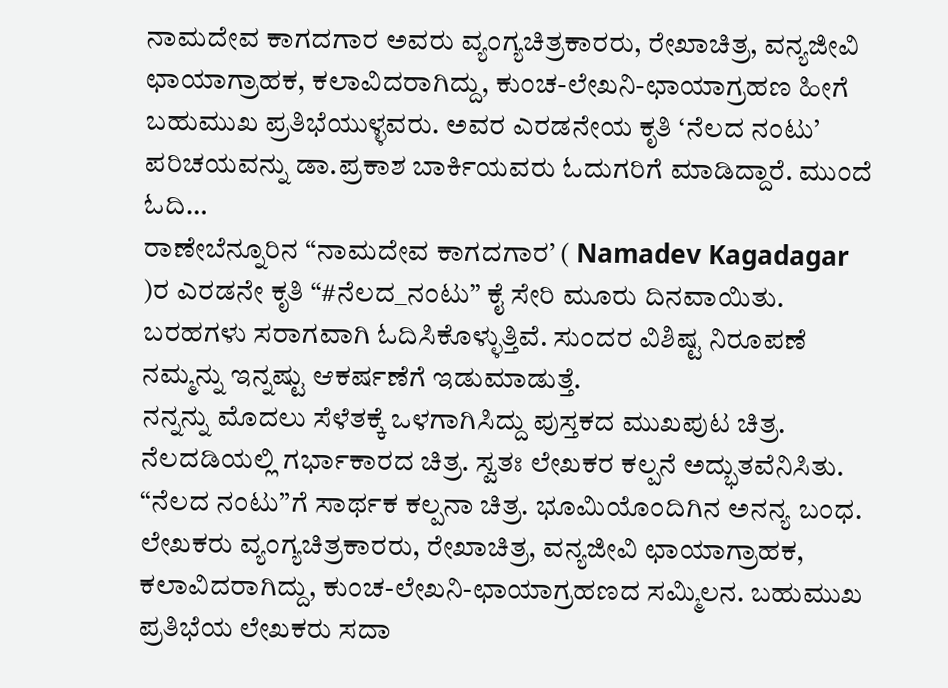ನಾಮದೇವ ಕಾಗದಗಾರ ಅವರು ವ್ಯಂಗ್ಯಚಿತ್ರಕಾರರು, ರೇಖಾಚಿತ್ರ, ವನ್ಯಜೀವಿ ಛಾಯಾಗ್ರಾಹಕ, ಕಲಾವಿದರಾಗಿದ್ದು, ಕುಂಚ-ಲೇಖನಿ-ಛಾಯಾಗ್ರಹಣ ಹೀಗೆ ಬಹುಮುಖ ಪ್ರತಿಭೆಯುಳ್ಳವರು. ಅವರ ಎರಡನೇಯ ಕೃತಿ ‘ನೆಲದ ನಂಟು’ ಪರಿಚಯವನ್ನು ಡಾ.ಪ್ರಕಾಶ ಬಾರ್ಕಿಯವರು ಓದುಗರಿಗೆ ಮಾಡಿದ್ದಾರೆ. ಮುಂದೆ ಓದಿ…
ರಾಣೇಬೆನ್ನೂರಿನ “ನಾಮದೇವ ಕಾಗದಗಾರ’ ( Namadev Kagadagar )ರ ಎರಡನೇ ಕೃತಿ “#ನೆಲದ_ನಂಟು” ಕೈ ಸೇರಿ ಮೂರು ದಿನವಾಯಿತು. ಬರಹಗಳು ಸರಾಗವಾಗಿ ಓದಿಸಿಕೊಳ್ಳುತ್ತಿವೆ. ಸುಂದರ ವಿಶಿಷ್ಟ ನಿರೂಪಣೆ ನಮ್ಮನ್ನು ಇನ್ನಷ್ಟು ಆಕರ್ಷಣೆಗೆ ಇಡುಮಾಡುತ್ತೆ.
ನನ್ನನ್ನು ಮೊದಲು ಸೆಳೆತಕ್ಕೆ ಒಳಗಾಗಿಸಿದ್ದು ಪುಸ್ತಕದ ಮುಖಪುಟ ಚಿತ್ರ. ನೆಲದಡಿಯಲ್ಲಿ ಗರ್ಭಾಕಾರದ ಚಿತ್ರ. ಸ್ವತಃ ಲೇಖಕರ ಕಲ್ಪನೆ ಅದ್ಭುತವೆನಿಸಿತು. “ನೆಲದ ನಂಟು”ಗೆ ಸಾರ್ಥಕ ಕಲ್ಪನಾ ಚಿತ್ರ. ಭೂಮಿಯೊಂದಿಗಿನ ಅನನ್ಯ ಬಂಧ.
ಲೇಖಕರು ವ್ಯಂಗ್ಯಚಿತ್ರಕಾರರು, ರೇಖಾಚಿತ್ರ, ವನ್ಯಜೀವಿ ಛಾಯಾಗ್ರಾಹಕ, ಕಲಾವಿದರಾಗಿದ್ದು, ಕುಂಚ-ಲೇಖನಿ-ಛಾಯಾಗ್ರಹಣದ ಸಮ್ಮಿಲನ. ಬಹುಮುಖ ಪ್ರತಿಭೆಯ ಲೇಖಕರು ಸದಾ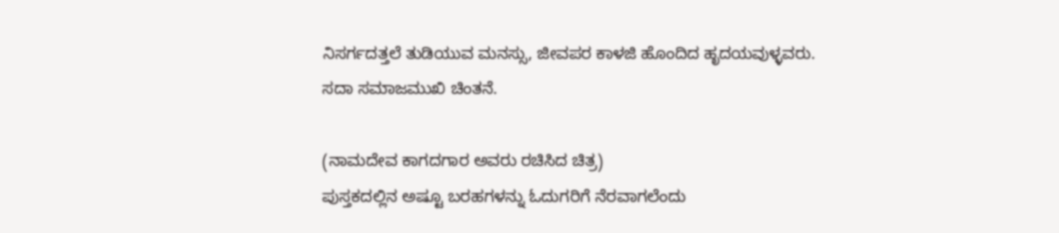ನಿಸರ್ಗದತ್ತಲೆ ತುಡಿಯುವ ಮನಸ್ಸು, ಜೀವಪರ ಕಾಳಜಿ ಹೊಂದಿದ ಹೃದಯವುಳ್ಳವರು. ಸದಾ ಸಮಾಜಮುಖಿ ಚಿಂತನೆ.

(ನಾಮದೇವ ಕಾಗದಗಾರ ಅವರು ರಚಿಸಿದ ಚಿತ್ರ)
ಪುಸ್ತಕದಲ್ಲಿನ ಅಷ್ಟೂ ಬರಹಗಳನ್ನು ಓದುಗರಿಗೆ ನೆರವಾಗಲೆಂದು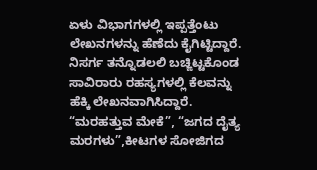ಏಳು ವಿಭಾಗಗಳಲ್ಲಿ ಇಪ್ಪತ್ತೆಂಟು ಲೇಖನಗಳನ್ನು ಹೆಣೆದು ಕೈಗಿಟ್ಟಿದ್ದಾರೆ.
ನಿಸರ್ಗ ತನ್ನೊಡಲಲಿ ಬಚ್ಙಿಟ್ಟಕೊಂಡ ಸಾವಿರಾರು ರಹಸ್ಯಗಳಲ್ಲಿ ಕೆಲವನ್ನು ಹೆಕ್ಕಿ ಲೇಖನವಾಗಿಸಿದ್ದಾರೆ. “ಮರಹತ್ತುವ ಮೇಕೆ”, “ಜಗದ ದೈತ್ಯ ಮರಗಳು”,ಕೀಟಗಳ ಸೋಜಿಗದ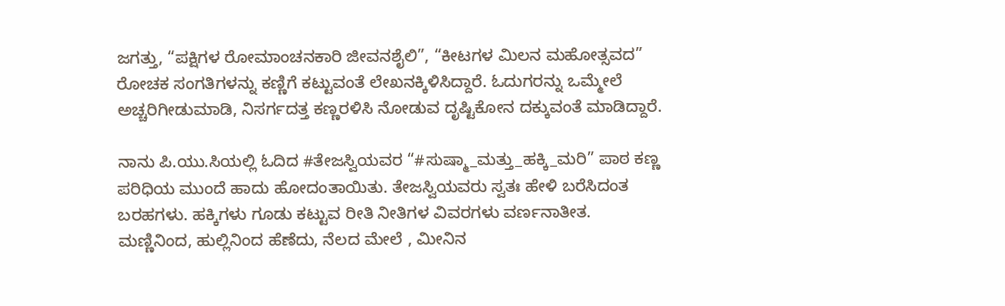ಜಗತ್ತು, “ಪಕ್ಷಿಗಳ ರೋಮಾಂಚನಕಾರಿ ಜೀವನಶೈಲಿ”, “ಕೀಟಗಳ ಮಿಲನ ಮಹೋತ್ಸವದ” ರೋಚಕ ಸಂಗತಿಗಳನ್ನು ಕಣ್ಣಿಗೆ ಕಟ್ಟುವಂತೆ ಲೇಖನಕ್ಕಿಳಿಸಿದ್ದಾರೆ. ಓದುಗರನ್ನು ಒಮ್ಮೇಲೆ ಅಚ್ಚರಿಗೀಡುಮಾಡಿ, ನಿಸರ್ಗದತ್ತ ಕಣ್ಣರಳಿಸಿ ನೋಡುವ ದೃಷ್ಟಿಕೋನ ದಕ್ಕುವಂತೆ ಮಾಡಿದ್ದಾರೆ.

ನಾನು ಪಿ.ಯು.ಸಿಯಲ್ಲಿ ಓದಿದ #ತೇಜಸ್ವಿಯವರ “#ಸುಷ್ಮಾ_ಮತ್ತು_ಹಕ್ಕಿ_ಮರಿ” ಪಾಠ ಕಣ್ಣ ಪರಿಧಿಯ ಮುಂದೆ ಹಾದು ಹೋದಂತಾಯಿತು. ತೇಜಸ್ವಿಯವರು ಸ್ವತಃ ಹೇಳಿ ಬರೆಸಿದಂತ ಬರಹಗಳು. ಹಕ್ಕಿಗಳು ಗೂಡು ಕಟ್ಟುವ ರೀತಿ ನೀತಿಗಳ ವಿವರಗಳು ವರ್ಣನಾತೀತ. ಮಣ್ಣಿನಿಂದ, ಹುಲ್ಲಿನಿಂದ ಹೆಣೆದು, ನೆಲದ ಮೇಲೆ , ಮೀನಿನ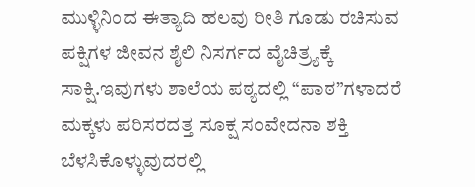ಮುಳ್ಳಿನಿಂದ ಈತ್ಯಾದಿ ಹಲವು ರೀತಿ ಗೂಡು ರಚಿಸುವ ಪಕ್ಷಿಗಳ ಜೀವನ ಶೈಲಿ ನಿಸರ್ಗದ ವೈಚಿತ್ರ್ಯಕ್ಕೆ ಸಾಕ್ಷಿ.ಇವುಗಳು ಶಾಲೆಯ ಪಠ್ಯದಲ್ಲಿ “ಪಾಠ”ಗಳಾದರೆ ಮಕ್ಕಳು ಪರಿಸರದತ್ತ ಸೂಕ್ಷ ಸಂವೇದನಾ ಶಕ್ತಿ ಬೆಳಸಿಕೊಳ್ಳುವುದರಲ್ಲಿ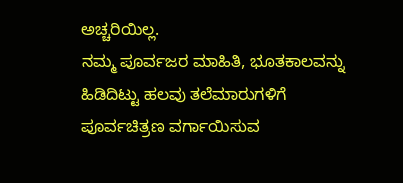ಅಚ್ಚರಿಯಿಲ್ಲ.
ನಮ್ಮ ಪೂರ್ವಜರ ಮಾಹಿತಿ, ಭೂತಕಾಲವನ್ನು ಹಿಡಿದಿಟ್ಟು ಹಲವು ತಲೆಮಾರುಗಳಿಗೆ ಪೂರ್ವಚಿತ್ರಣ ವರ್ಗಾಯಿಸುವ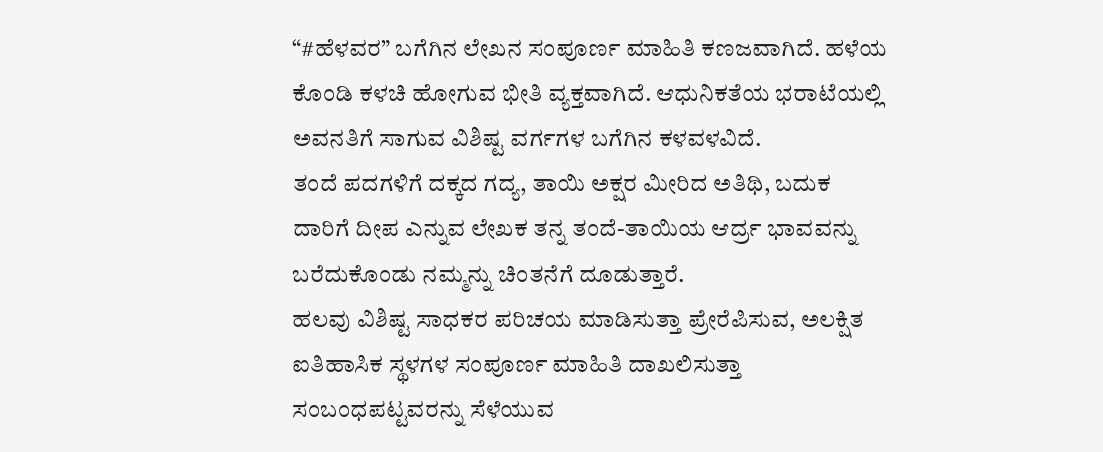“#ಹೆಳವರ” ಬಗೆಗಿನ ಲೇಖನ ಸಂಪೂರ್ಣ ಮಾಹಿತಿ ಕಣಜವಾಗಿದೆ. ಹಳೆಯ ಕೊಂಡಿ ಕಳಚಿ ಹೋಗುವ ಭೀತಿ ವ್ಯಕ್ತವಾಗಿದೆ. ಆಧುನಿಕತೆಯ ಭರಾಟೆಯಲ್ಲಿ ಅವನತಿಗೆ ಸಾಗುವ ವಿಶಿಷ್ಟ ವರ್ಗಗಳ ಬಗೆಗಿನ ಕಳವಳವಿದೆ.
ತಂದೆ ಪದಗಳಿಗೆ ದಕ್ಕದ ಗದ್ಯ, ತಾಯಿ ಅಕ್ಷರ ಮೀರಿದ ಅತಿಥಿ, ಬದುಕ ದಾರಿಗೆ ದೀಪ ಎನ್ನುವ ಲೇಖಕ ತನ್ನ ತಂದೆ-ತಾಯಿಯ ಆರ್ದ್ರ ಭಾವವನ್ನು ಬರೆದುಕೊಂಡು ನಮ್ಮನ್ನು ಚಿಂತನೆಗೆ ದೂಡುತ್ತಾರೆ.
ಹಲವು ವಿಶಿಷ್ಟ ಸಾಧಕರ ಪರಿಚಯ ಮಾಡಿಸುತ್ತಾ ಪ್ರೇರೆಪಿಸುವ, ಅಲಕ್ಷಿತ ಐತಿಹಾಸಿಕ ಸ್ಥಳಗಳ ಸಂಪೂರ್ಣ ಮಾಹಿತಿ ದಾಖಲಿಸುತ್ತಾ ಸಂಬಂಧಪಟ್ಟವರನ್ನು ಸೆಳೆಯುವ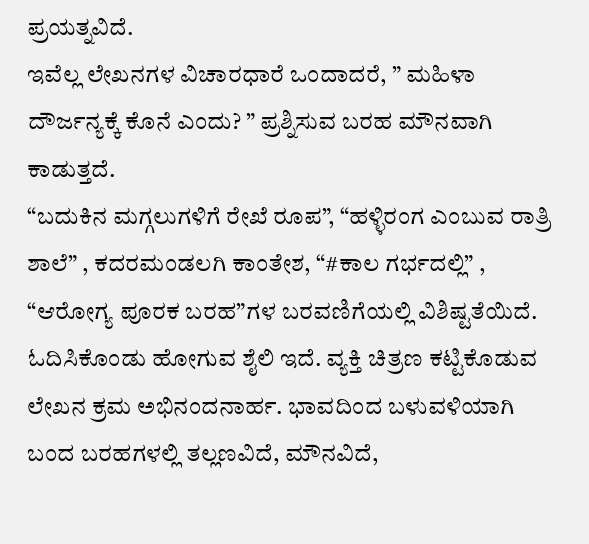ಪ್ರಯತ್ನವಿದೆ.
ಇವೆಲ್ಲ ಲೇಖನಗಳ ವಿಚಾರಧಾರೆ ಒಂದಾದರೆ, ” ಮಹಿಳಾ ದೌರ್ಜನ್ಯಕ್ಕೆ ಕೊನೆ ಎಂದು? ” ಪ್ರಶ್ನಿಸುವ ಬರಹ ಮೌನವಾಗಿ ಕಾಡುತ್ತದೆ.
“ಬದುಕಿನ ಮಗ್ಗಲುಗಳಿಗೆ ರೇಖೆ ರೂಪ”, “ಹಳ್ಳಿರಂಗ ಎಂಬುವ ರಾತ್ರಿ ಶಾಲೆ” , ಕದರಮಂಡಲಗಿ ಕಾಂತೇಶ, “#ಕಾಲ ಗರ್ಭದಲ್ಲಿ” , “ಆರೋಗ್ಯ ಪೂರಕ ಬರಹ”ಗಳ ಬರವಣಿಗೆಯಲ್ಲಿ ವಿಶಿಷ್ಟತೆಯಿದೆ. ಓದಿಸಿಕೊಂಡು ಹೋಗುವ ಶೈಲಿ ಇದೆ. ವ್ಯಕ್ತಿ ಚಿತ್ರಣ ಕಟ್ಟಿಕೊಡುವ ಲೇಖನ ಕ್ರಮ ಅಭಿನಂದನಾರ್ಹ. ಭಾವದಿಂದ ಬಳುವಳಿಯಾಗಿ ಬಂದ ಬರಹಗಳಲ್ಲಿ ತಲ್ಲಣವಿದೆ, ಮೌನವಿದೆ,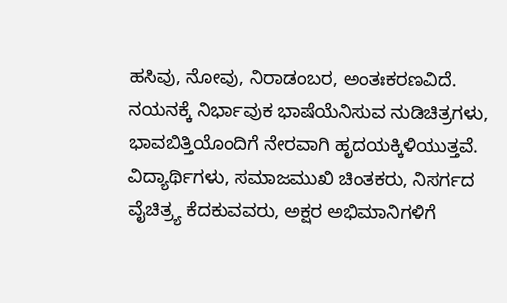ಹಸಿವು, ನೋವು, ನಿರಾಡಂಬರ, ಅಂತಃಕರಣವಿದೆ. ನಯನಕ್ಕೆ ನಿರ್ಭಾವುಕ ಭಾಷೆಯೆನಿಸುವ ನುಡಿಚಿತ್ರಗಳು, ಭಾವಬಿತ್ತಿಯೊಂದಿಗೆ ನೇರವಾಗಿ ಹೃದಯಕ್ಕಿಳಿಯುತ್ತವೆ.
ವಿದ್ಯಾರ್ಥಿಗಳು, ಸಮಾಜಮುಖಿ ಚಿಂತಕರು, ನಿಸರ್ಗದ ವೈಚಿತ್ರ್ಯ ಕೆದಕುವವರು, ಅಕ್ಷರ ಅಭಿಮಾನಿಗಳಿಗೆ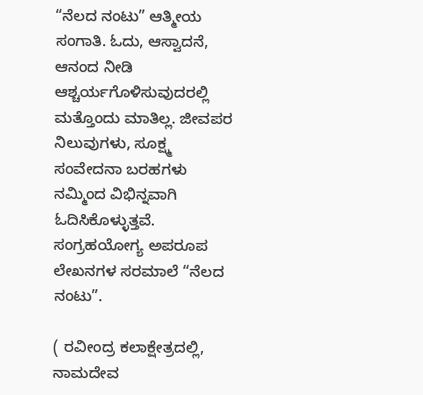“ನೆಲದ ನಂಟು” ಆತ್ಮೀಯ ಸಂಗಾತಿ. ಓದು, ಆಸ್ವಾದನೆ, ಆನಂದ ನೀಡಿ ಆಶ್ಚರ್ಯಗೊಳಿಸುವುದರಲ್ಲಿ ಮತ್ತೊಂದು ಮಾತಿಲ್ಲ. ಜೀವಪರ ನಿಲುವುಗಳು, ಸೂಕ್ಷ್ಮ ಸಂವೇದನಾ ಬರಹಗಳು ನಮ್ಮಿಂದ ವಿಭಿನ್ನವಾಗಿ ಓದಿಸಿಕೊಳ್ಳುತ್ತವೆ. ಸಂಗ್ರಹಯೋಗ್ಯ ಅಪರೂಪ ಲೇಖನಗಳ ಸರಮಾಲೆ “ನೆಲದ ನಂಟು”.

( ರವೀಂದ್ರ ಕಲಾಕ್ಷೇತ್ರದಲ್ಲಿ, ನಾಮದೇವ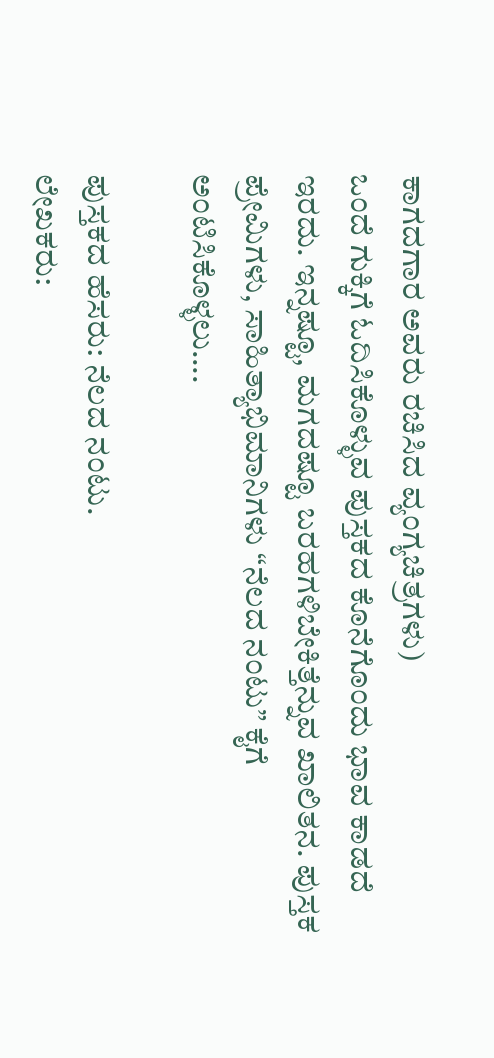ಕಾಗದಗಾರ ಅವರು ರಚಿಸಿದ ವ್ಯಂಗ್ಯಚಿತ್ರಗಳು)
ಒಂದೆ ಗುಕ್ಕಿಗೆ ಓದಿಸಿಕೊಳ್ಳುವ ಪುಸ್ತಕದ ಕೊನೆಗೊಂದು ಭಾವ ಕಾಡದೆ ಇರದು. ಇನ್ನಷ್ಟೂ, ಮಗದಷ್ಟೂ ಬರಹಗಳಿಬೇಕಿತ್ತೆನ್ನುವ ಖಾಲಿತನ. ಪುಸ್ತಕ ಪ್ರೇಮಿಗಳು, ಸಾಹಿತ್ಯಾಭಿಮಾನಿಗಳು “ನೆಲದ ನಂಟು” ಕೈಗೆ ಅಂಟಿಸಿಕೊಳ್ಳಲು….

ಪುಸ್ತಕದ ಹೆಸರು: ನೆಲದ ನಂಟು.
ಲೇಖಕರು: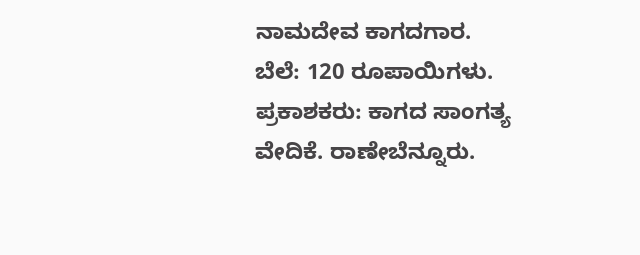ನಾಮದೇವ ಕಾಗದಗಾರ.
ಬೆಲೆ: 120 ರೂಪಾಯಿಗಳು.
ಪ್ರಕಾಶಕರು: ಕಾಗದ ಸಾಂಗತ್ಯ ವೇದಿಕೆ. ರಾಣೇಬೆನ್ನೂರು.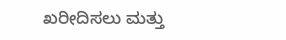ಖರೀದಿಸಲು ಮತ್ತು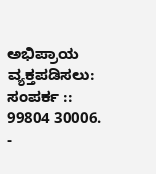ಅಭಿಪ್ರಾಯ ವ್ಯಕ್ತಪಡಿಸಲು:
ಸಂಪರ್ಕ :: 99804 30006.
-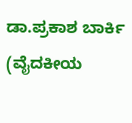ಡಾ.ಪ್ರಕಾಶ ಬಾರ್ಕಿ (ವೈದಕೀಯ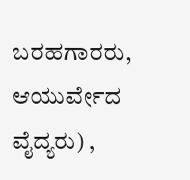ಬರಹಗಾರರು, ಆಯುರ್ವೇದ ವೈದ್ಯರು) ,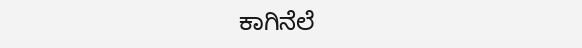ಕಾಗಿನೆಲೆ